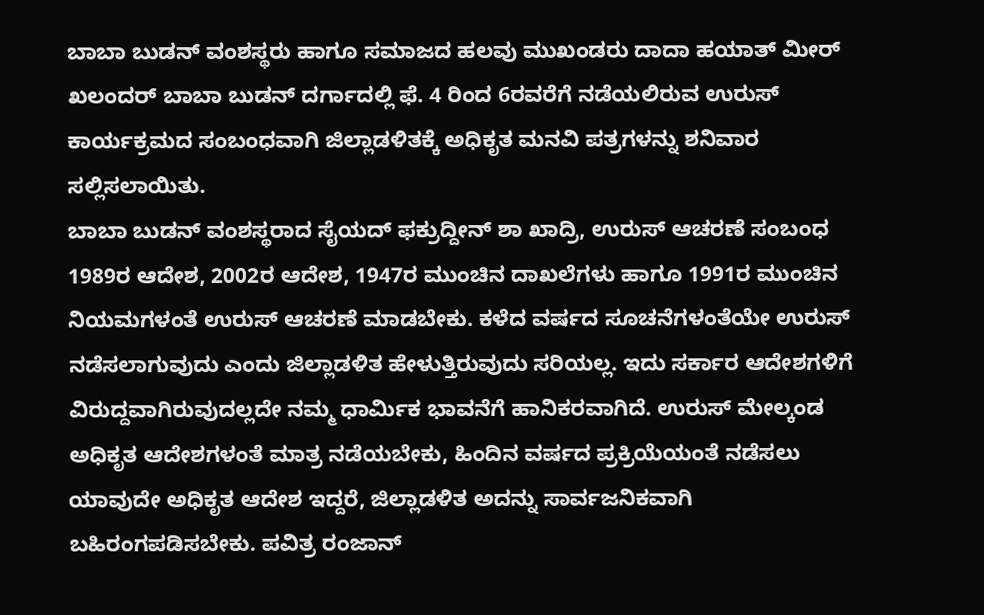ಬಾಬಾ ಬುಡನ್ ವಂಶಸ್ಥರು ಹಾಗೂ ಸಮಾಜದ ಹಲವು ಮುಖಂಡರು ದಾದಾ ಹಯಾತ್ ಮೀರ್ ಖಲಂದರ್ ಬಾಬಾ ಬುಡನ್ ದರ್ಗಾದಲ್ಲಿ ಫೆ. 4 ರಿಂದ 6ರವರೆಗೆ ನಡೆಯಲಿರುವ ಉರುಸ್ ಕಾರ್ಯಕ್ರಮದ ಸಂಬಂಧವಾಗಿ ಜಿಲ್ಲಾಡಳಿತಕ್ಕೆ ಅಧಿಕೃತ ಮನವಿ ಪತ್ರಗಳನ್ನು ಶನಿವಾರ ಸಲ್ಲಿಸಲಾಯಿತು.
ಬಾಬಾ ಬುಡನ್ ವಂಶಸ್ಥರಾದ ಸೈಯದ್ ಫಕ್ರುದ್ದೀನ್ ಶಾ ಖಾದ್ರಿ, ಉರುಸ್ ಆಚರಣೆ ಸಂಬಂಧ 1989ರ ಆದೇಶ, 2002ರ ಆದೇಶ, 1947ರ ಮುಂಚಿನ ದಾಖಲೆಗಳು ಹಾಗೂ 1991ರ ಮುಂಚಿನ ನಿಯಮಗಳಂತೆ ಉರುಸ್ ಆಚರಣೆ ಮಾಡಬೇಕು. ಕಳೆದ ವರ್ಷದ ಸೂಚನೆಗಳಂತೆಯೇ ಉರುಸ್ ನಡೆಸಲಾಗುವುದು ಎಂದು ಜಿಲ್ಲಾಡಳಿತ ಹೇಳುತ್ತಿರುವುದು ಸರಿಯಲ್ಲ. ಇದು ಸರ್ಕಾರ ಆದೇಶಗಳಿಗೆ ವಿರುದ್ದವಾಗಿರುವುದಲ್ಲದೇ ನಮ್ಮ ಧಾರ್ಮಿಕ ಭಾವನೆಗೆ ಹಾನಿಕರವಾಗಿದೆ. ಉರುಸ್ ಮೇಲ್ಕಂಡ ಅಧಿಕೃತ ಆದೇಶಗಳಂತೆ ಮಾತ್ರ ನಡೆಯಬೇಕು, ಹಿಂದಿನ ವರ್ಷದ ಪ್ರಕ್ರಿಯೆಯಂತೆ ನಡೆಸಲು ಯಾವುದೇ ಅಧಿಕೃತ ಆದೇಶ ಇದ್ದರೆ, ಜಿಲ್ಲಾಡಳಿತ ಅದನ್ನು ಸಾರ್ವಜನಿಕವಾಗಿ ಬಹಿರಂಗಪಡಿಸಬೇಕು. ಪವಿತ್ರ ರಂಜಾನ್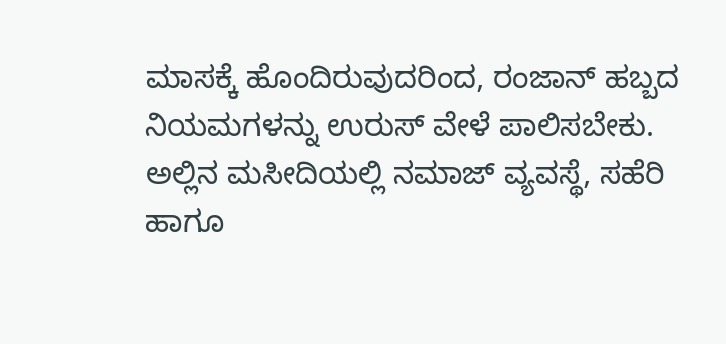ಮಾಸಕ್ಕೆ ಹೊಂದಿರುವುದರಿಂದ, ರಂಜಾನ್ ಹಬ್ಬದ ನಿಯಮಗಳನ್ನು ಉರುಸ್ ವೇಳೆ ಪಾಲಿಸಬೇಕು. ಅಲ್ಲಿನ ಮಸೀದಿಯಲ್ಲಿ ನಮಾಜ್ ವ್ಯವಸ್ಥೆ, ಸಹೆರಿ ಹಾಗೂ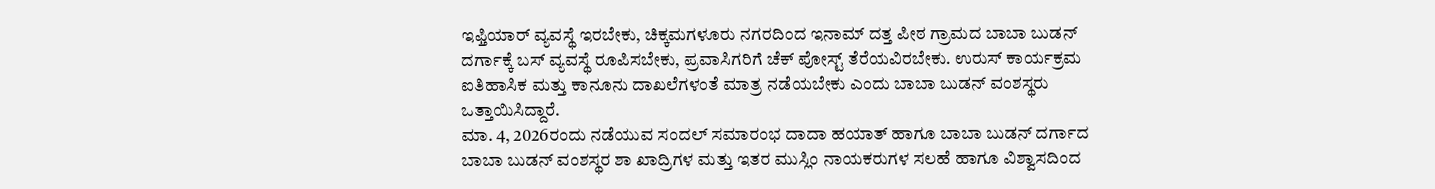ಇಫ್ತಿಯಾರ್ ವ್ಯವಸ್ಥೆ ಇರಬೇಕು, ಚಿಕ್ಕಮಗಳೂರು ನಗರದಿಂದ ಇನಾಮ್ ದತ್ತ ಪೀಠ ಗ್ರಾಮದ ಬಾಬಾ ಬುಡನ್ ದರ್ಗಾಕ್ಕೆ ಬಸ್ ವ್ಯವಸ್ಥೆ ರೂಪಿಸಬೇಕು, ಪ್ರವಾಸಿಗರಿಗೆ ಚೆಕ್ ಪೋಸ್ಟ್ ತೆರೆಯವಿರಬೇಕು. ಉರುಸ್ ಕಾರ್ಯಕ್ರಮ ಐತಿಹಾಸಿಕ ಮತ್ತು ಕಾನೂನು ದಾಖಲೆಗಳಂತೆ ಮಾತ್ರ ನಡೆಯಬೇಕು ಎಂದು ಬಾಬಾ ಬುಡನ್ ವಂಶಸ್ಥರು ಒತ್ತಾಯಿಸಿದ್ದಾರೆ.
ಮಾ. 4, 2026ರಂದು ನಡೆಯುವ ಸಂದಲ್ ಸಮಾರಂಭ ದಾದಾ ಹಯಾತ್ ಹಾಗೂ ಬಾಬಾ ಬುಡನ್ ದರ್ಗಾದ ಬಾಬಾ ಬುಡನ್ ವಂಶಸ್ಥರ ಶಾ ಖಾದ್ರಿಗಳ ಮತ್ತು ಇತರ ಮುಸ್ಲಿಂ ನಾಯಕರುಗಳ ಸಲಹೆ ಹಾಗೂ ವಿಶ್ವಾಸದಿಂದ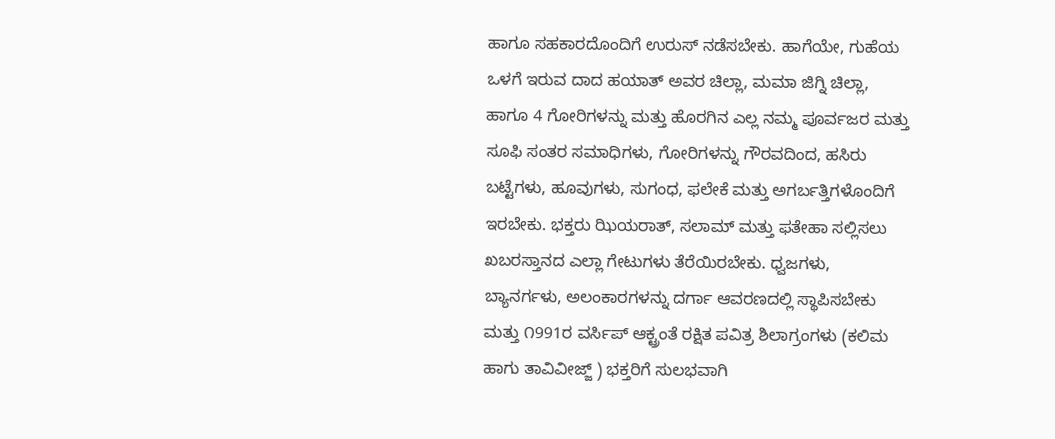ಹಾಗೂ ಸಹಕಾರದೊಂದಿಗೆ ಉರುಸ್ ನಡೆಸಬೇಕು. ಹಾಗೆಯೇ, ಗುಹೆಯ ಒಳಗೆ ಇರುವ ದಾದ ಹಯಾತ್ ಅವರ ಚಿಲ್ಲಾ, ಮಮಾ ಜಿಗ್ನಿ ಚಿಲ್ಲಾ, ಹಾಗೂ 4 ಗೋರಿಗಳನ್ನು ಮತ್ತು ಹೊರಗಿನ ಎಲ್ಲ ನಮ್ಮ ಪೂರ್ವಜರ ಮತ್ತು ಸೂಫಿ ಸಂತರ ಸಮಾಧಿಗಳು, ಗೋರಿಗಳನ್ನು ಗೌರವದಿಂದ, ಹಸಿರು ಬಟ್ಟೆಗಳು, ಹೂವುಗಳು, ಸುಗಂಧ, ಫಲೇಕೆ ಮತ್ತು ಅಗರ್ಬತ್ತಿಗಳೊಂದಿಗೆ ಇರಬೇಕು. ಭಕ್ತರು ಝಿಯರಾತ್, ಸಲಾಮ್ ಮತ್ತು ಫತೇಹಾ ಸಲ್ಲಿಸಲು ಖಬರಸ್ತಾನದ ಎಲ್ಲಾ ಗೇಟುಗಳು ತೆರೆಯಿರಬೇಕು. ಧ್ವಜಗಳು, ಬ್ಯಾನರ್ಗಳು, ಅಲಂಕಾರಗಳನ್ನು ದರ್ಗಾ ಆವರಣದಲ್ಲಿ ಸ್ಥಾಪಿಸಬೇಕು ಮತ್ತು ೧991ರ ವರ್ಸಿಪ್ ಆಕ್ಟ್ರಂತೆ ರಕ್ಷಿತ ಪವಿತ್ರ ಶಿಲಾಗ್ರಂಗಳು (ಕಲಿಮ ಹಾಗು ತಾವಿವೀಜ್ಜ್ ) ಭಕ್ತರಿಗೆ ಸುಲಭವಾಗಿ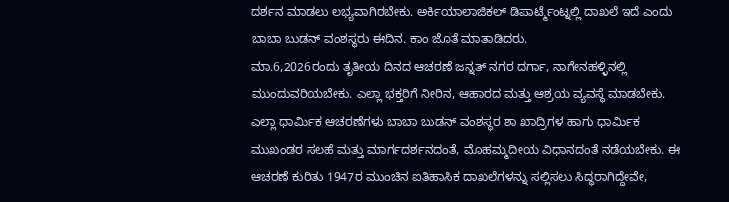ದರ್ಶನ ಮಾಡಲು ಲಭ್ಯವಾಗಿರಬೇಕು. ಅರ್ಕಿಯಾಲಾಜಿಕಲ್ ಡಿಪಾರ್ಟ್ಮೆಂಟ್ನಲ್ಲಿ ದಾಖಲೆ ಇದೆ ಎಂದು ಬಾಬಾ ಬುಡನ್ ವಂಶಸ್ಥರು ಈದಿನ. ಕಾಂ ಜೊತೆ ಮಾತಾಡಿದರು.
ಮಾ.6,2026ರಂದು ತೃತೀಯ ದಿನದ ಆಚರಣೆ ಜನ್ನತ್ ನಗರ ದರ್ಗಾ, ನಾಗೇನಹಳ್ಳಿನಲ್ಲಿ ಮುಂದುವರಿಯಬೇಕು. ಎಲ್ಲಾ ಭಕ್ತರಿಗೆ ನೀರಿನ, ಆಹಾರದ ಮತ್ತು ಆಶ್ರಯ ವ್ಯವಸ್ಥೆ ಮಾಡಬೇಕು. ಎಲ್ಲಾ ಧಾರ್ಮಿಕ ಆಚರಣೆಗಳು ಬಾಬಾ ಬುಡನ್ ವಂಶಸ್ಥರ ಶಾ ಖಾದ್ರಿಗಳ ಹಾಗು ಧಾರ್ಮಿಕ ಮುಖಂಡರ ಸಲಹೆ ಮತ್ತು ಮಾರ್ಗದರ್ಶನದಂತೆ, ಮೊಹಮ್ಮದೀಯ ವಿಧಾನದಂತೆ ನಡೆಯಬೇಕು. ಈ ಆಚರಣೆ ಕುರಿತು 1947ರ ಮುಂಚಿನ ಐತಿಹಾಸಿಕ ದಾಖಲೆಗಳನ್ನು ಸಲ್ಲಿಸಲು ಸಿದ್ಧರಾಗಿದ್ದೇವೇ,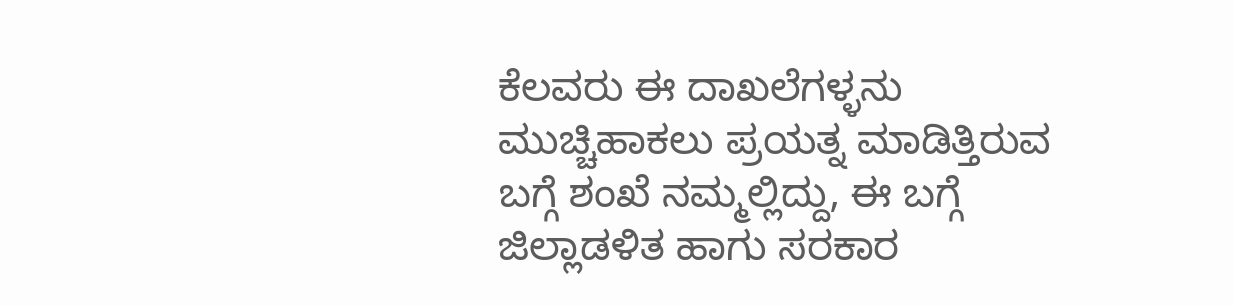ಕೆಲವರು ಈ ದಾಖಲೆಗಳ್ಳನು ಮುಚ್ಚಿಹಾಕಲು ಪ್ರಯತ್ನ ಮಾಡಿತ್ತಿರುವ ಬಗ್ಗೆ ಶಂಖೆ ನಮ್ಮಲ್ಲಿದ್ದು, ಈ ಬಗ್ಗೆ ಜಿಲ್ಲಾಡಳಿತ ಹಾಗು ಸರಕಾರ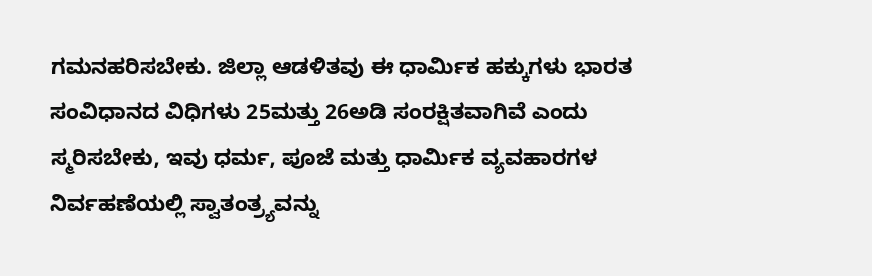ಗಮನಹರಿಸಬೇಕು. ಜಿಲ್ಲಾ ಆಡಳಿತವು ಈ ಧಾರ್ಮಿಕ ಹಕ್ಕುಗಳು ಭಾರತ ಸಂವಿಧಾನದ ವಿಧಿಗಳು 25ಮತ್ತು 26ಅಡಿ ಸಂರಕ್ಷಿತವಾಗಿವೆ ಎಂದು ಸ್ಮರಿಸಬೇಕು, ಇವು ಧರ್ಮ, ಪೂಜೆ ಮತ್ತು ಧಾರ್ಮಿಕ ವ್ಯವಹಾರಗಳ ನಿರ್ವಹಣೆಯಲ್ಲಿ ಸ್ವಾತಂತ್ರ್ಯವನ್ನು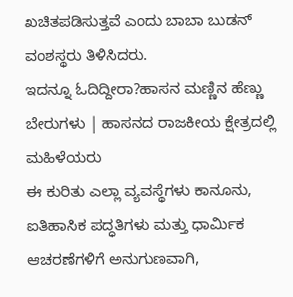ಖಚಿತಪಡಿಸುತ್ತವೆ ಎಂದು ಬಾಬಾ ಬುಡನ್ ವಂಶಸ್ಥರು ತಿಳಿಸಿದರು.
ಇದನ್ನೂ ಓದಿದ್ದೀರಾ?ಹಾಸನ ಮಣ್ಣಿನ ಹೆಣ್ಣು ಬೇರುಗಳು | ಹಾಸನದ ರಾಜಕೀಯ ಕ್ಷೇತ್ರದಲ್ಲಿ ಮಹಿಳೆಯರು
ಈ ಕುರಿತು ಎಲ್ಲಾ ವ್ಯವಸ್ಥೆಗಳು ಕಾನೂನು, ಐತಿಹಾಸಿಕ ಪದ್ಧತಿಗಳು ಮತ್ತು ಧಾರ್ಮಿಕ ಆಚರಣೆಗಳಿಗೆ ಅನುಗುಣವಾಗಿ,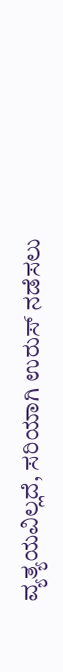ವ್ಯತ್ಯಯವಿಲ್ಲದೆ, ಸರಿಯಾಗಿ ಉರುಸ್ ನಡೆಸಲು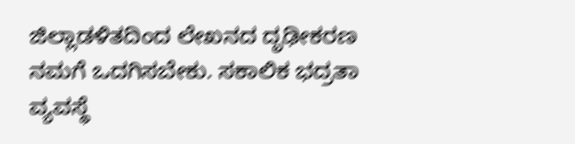ಜಿಲ್ಲಾಡಳಿತದಿಂದ ಲೇಖನದ ದೃಢೀಕರಣ ನಮಗೆ ಒದಗಿಸಬೇಕು. ಸಕಾಲಿಕ ಭದ್ರತಾ ವ್ಯವಸ್ಥೆ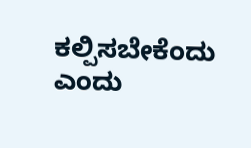ಕಲ್ಪಿಸಬೇಕೆಂದು ಎಂದು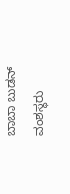ಬಾಬಾ ಬುಡನ್ ವಂಶಸ್ಥರು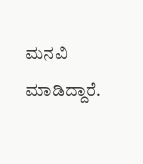ಮನವಿ ಮಾಡಿದ್ದಾರೆ.